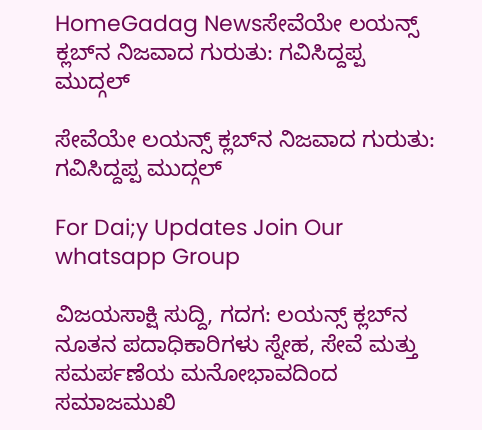HomeGadag Newsಸೇವೆಯೇ ಲಯನ್ಸ್ ಕ್ಲಬ್‌ನ ನಿಜವಾದ ಗುರುತು: ಗವಿಸಿದ್ದಪ್ಪ ಮುದ್ಗಲ್

ಸೇವೆಯೇ ಲಯನ್ಸ್ ಕ್ಲಬ್‌ನ ನಿಜವಾದ ಗುರುತು: ಗವಿಸಿದ್ದಪ್ಪ ಮುದ್ಗಲ್

For Dai;y Updates Join Our whatsapp Group

ವಿಜಯಸಾಕ್ಷಿ ಸುದ್ದಿ, ಗದಗ: ಲಯನ್ಸ್ ಕ್ಲಬ್‌ನ ನೂತನ ಪದಾಧಿಕಾರಿಗಳು ಸ್ನೇಹ, ಸೇವೆ ಮತ್ತು ಸಮರ್ಪಣೆಯ ಮನೋಭಾವದಿಂದ ಸಮಾಜಮುಖಿ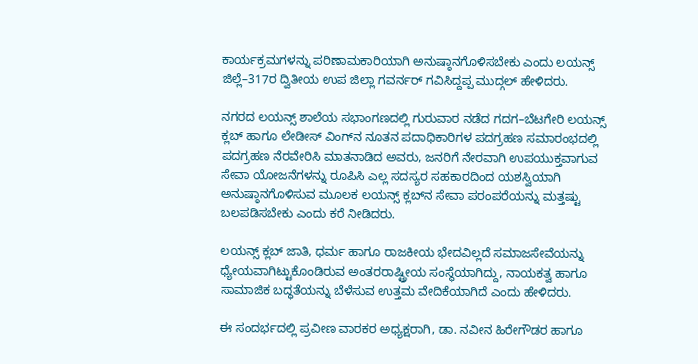ಕಾರ್ಯಕ್ರಮಗಳನ್ನು ಪರಿಣಾಮಕಾರಿಯಾಗಿ ಅನುಷ್ಠಾನಗೊಳಿಸಬೇಕು ಎಂದು ಲಯನ್ಸ್ ಜಿಲ್ಲೆ–317ರ ದ್ವಿತೀಯ ಉಪ ಜಿಲ್ಲಾ ಗವರ್ನರ್ ಗವಿಸಿದ್ದಪ್ಪ ಮುದ್ಗಲ್ ಹೇಳಿದರು.

ನಗರದ ಲಯನ್ಸ್ ಶಾಲೆಯ ಸಭಾಂಗಣದಲ್ಲಿ ಗುರುವಾರ ನಡೆದ ಗದಗ–ಬೆಟಗೇರಿ ಲಯನ್ಸ್ ಕ್ಲಬ್ ಹಾಗೂ ಲೇಡೀಸ್ ವಿಂಗ್‌ನ ನೂತನ ಪದಾಧಿಕಾರಿಗಳ ಪದಗ್ರಹಣ ಸಮಾರಂಭದಲ್ಲಿ ಪದಗ್ರಹಣ ನೆರವೇರಿಸಿ ಮಾತನಾಡಿದ ಅವರು, ಜನರಿಗೆ ನೇರವಾಗಿ ಉಪಯುಕ್ತವಾಗುವ ಸೇವಾ ಯೋಜನೆಗಳನ್ನು ರೂಪಿಸಿ ಎಲ್ಲ ಸದಸ್ಯರ ಸಹಕಾರದಿಂದ ಯಶಸ್ವಿಯಾಗಿ ಅನುಷ್ಠಾನಗೊಳಿಸುವ ಮೂಲಕ ಲಯನ್ಸ್ ಕ್ಲಬ್‌ನ ಸೇವಾ ಪರಂಪರೆಯನ್ನು ಮತ್ತಷ್ಟು ಬಲಪಡಿಸಬೇಕು ಎಂದು ಕರೆ ನೀಡಿದರು.

ಲಯನ್ಸ್ ಕ್ಲಬ್ ಜಾತಿ, ಧರ್ಮ ಹಾಗೂ ರಾಜಕೀಯ ಭೇದವಿಲ್ಲದೆ ಸಮಾಜಸೇವೆಯನ್ನು ಧ್ಯೇಯವಾಗಿಟ್ಟುಕೊಂಡಿರುವ ಅಂತರರಾಷ್ಟ್ರೀಯ ಸಂಸ್ಥೆಯಾಗಿದ್ದು, ನಾಯಕತ್ವ ಹಾಗೂ ಸಾಮಾಜಿಕ ಬದ್ಧತೆಯನ್ನು ಬೆಳೆಸುವ ಉತ್ತಮ ವೇದಿಕೆಯಾಗಿದೆ ಎಂದು ಹೇಳಿದರು.

ಈ ಸಂದರ್ಭದಲ್ಲಿ ಪ್ರವೀಣ ವಾರಕರ ಅಧ್ಯಕ್ಷರಾಗಿ, ಡಾ. ನವೀನ ಹಿರೇಗೌಡರ ಹಾಗೂ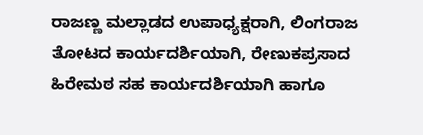ರಾಜಣ್ಣ ಮಲ್ಲಾಡದ ಉಪಾಧ್ಯಕ್ಷರಾಗಿ, ಲಿಂಗರಾಜ ತೋಟದ ಕಾರ್ಯದರ್ಶಿಯಾಗಿ, ರೇಣುಕಪ್ರಸಾದ ಹಿರೇಮಠ ಸಹ ಕಾರ್ಯದರ್ಶಿಯಾಗಿ ಹಾಗೂ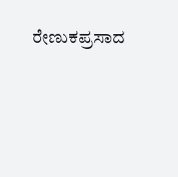ರೇಣುಕಪ್ರಸಾದ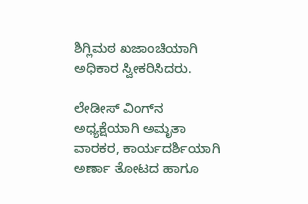ಶಿಗ್ಲಿಮಠ ಖಜಾಂಚಿಯಾಗಿ ಅಧಿಕಾರ ಸ್ವೀಕರಿಸಿದರು.

ಲೇಡೀಸ್ ವಿಂಗ್‌ನ ಅಧ್ಯಕ್ಷೆಯಾಗಿ ಅಮೃತಾ ವಾರಕರ, ಕಾರ್ಯದರ್ಶಿಯಾಗಿ ಅರ್ಣಾ ತೋಟದ ಹಾಗೂ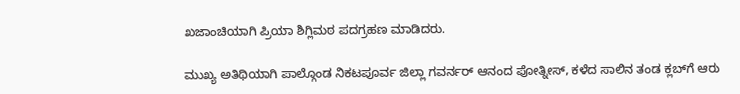ಖಜಾಂಚಿಯಾಗಿ ಪ್ರಿಯಾ ಶಿಗ್ಲಿಮಠ ಪದಗ್ರಹಣ ಮಾಡಿದರು.

ಮುಖ್ಯ ಅತಿಥಿಯಾಗಿ ಪಾಲ್ಗೊಂಡ ನಿಕಟಪೂರ್ವ ಜಿಲ್ಲಾ ಗವರ್ನರ್ ಆನಂದ ಪೋತ್ನೀಸ್, ಕಳೆದ ಸಾಲಿನ ತಂಡ ಕ್ಲಬ್‌ಗೆ ಆರು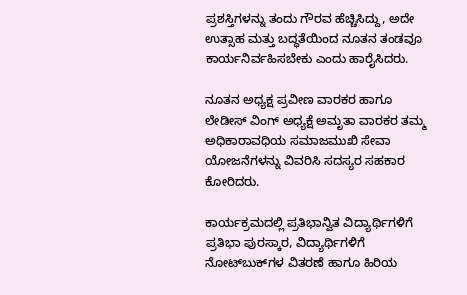ಪ್ರಶಸ್ತಿಗಳನ್ನು ತಂದು ಗೌರವ ಹೆಚ್ಚಿಸಿದ್ದು, ಅದೇ ಉತ್ಸಾಹ ಮತ್ತು ಬದ್ಧತೆಯಿಂದ ನೂತನ ತಂಡವೂ ಕಾರ್ಯನಿರ್ವಹಿಸಬೇಕು ಎಂದು ಹಾರೈಸಿದರು.

ನೂತನ ಅಧ್ಯಕ್ಷ ಪ್ರವೀಣ ವಾರಕರ ಹಾಗೂ ಲೇಡೀಸ್ ವಿಂಗ್ ಅಧ್ಯಕ್ಷೆ ಅಮೃತಾ ವಾರಕರ ತಮ್ಮ ಅಧಿಕಾರಾವಧಿಯ ಸಮಾಜಮುಖಿ ಸೇವಾ ಯೋಜನೆಗಳನ್ನು ವಿವರಿಸಿ ಸದಸ್ಯರ ಸಹಕಾರ ಕೋರಿದರು.

ಕಾರ್ಯಕ್ರಮದಲ್ಲಿ ಪ್ರತಿಭಾನ್ವಿತ ವಿದ್ಯಾರ್ಥಿಗಳಿಗೆ ಪ್ರತಿಭಾ ಪುರಸ್ಕಾರ, ವಿದ್ಯಾರ್ಥಿಗಳಿಗೆ ನೋಟ್‌ಬುಕ್‌ಗಳ ವಿತರಣೆ ಹಾಗೂ ಹಿರಿಯ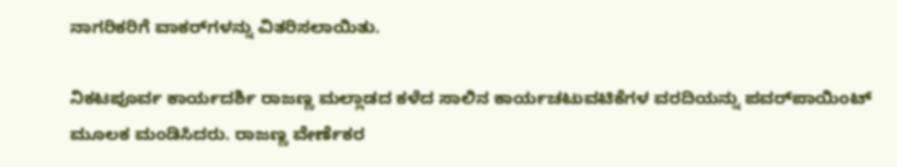ನಾಗರಿಕರಿಗೆ ವಾಕರ್‌ಗಳನ್ನು ವಿತರಿಸಲಾಯಿತು.

ನಿಕಟಪೂರ್ವ ಕಾರ್ಯದರ್ಶಿ ರಾಜಣ್ಣ ಮಲ್ಲಾಡದ ಕಳೆದ ಸಾಲಿನ ಕಾರ್ಯಚಟುವಟಿಕೆಗಳ ವರದಿಯನ್ನು ಪವರ್‌ಪಾಯಿಂಟ್‌ ಮೂಲಕ ಮಂಡಿಸಿದರು. ರಾಜಣ್ಣ ವೇರ್ಣೆಕರ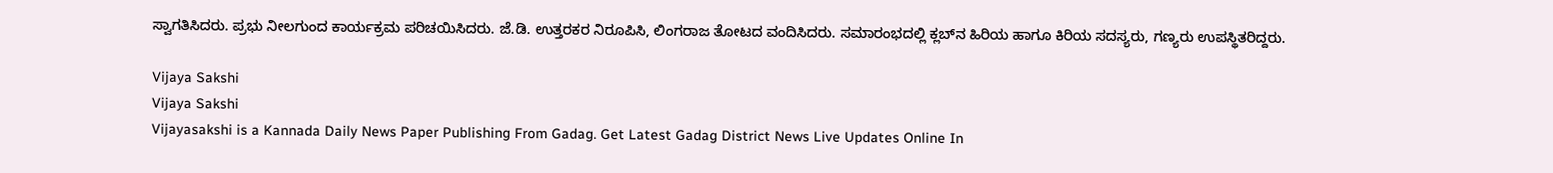ಸ್ವಾಗತಿಸಿದರು. ಪ್ರಭು ನೀಲಗುಂದ ಕಾರ್ಯಕ್ರಮ ಪರಿಚಯಿಸಿದರು. ಜೆ.ಡಿ. ಉತ್ತರಕರ ನಿರೂಪಿಸಿ, ಲಿಂಗರಾಜ ತೋಟದ ವಂದಿಸಿದರು. ಸಮಾರಂಭದಲ್ಲಿ ಕ್ಲಬ್‌ನ ಹಿರಿಯ ಹಾಗೂ ಕಿರಿಯ ಸದಸ್ಯರು, ಗಣ್ಯರು ಉಪಸ್ಥಿತರಿದ್ದರು.

Vijaya Sakshi
Vijaya Sakshi
Vijayasakshi is a Kannada Daily News Paper Publishing From Gadag. Get Latest Gadag District News Live Updates Online In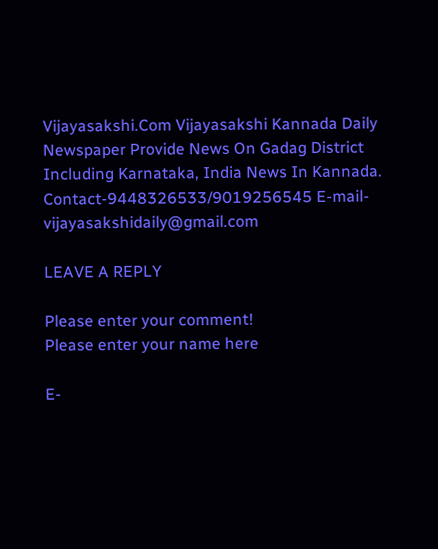Vijayasakshi.Com Vijayasakshi Kannada Daily Newspaper Provide News On Gadag District Including Karnataka, India News In Kannada. Contact-9448326533/9019256545 E-mail-vijayasakshidaily@gmail.com

LEAVE A REPLY

Please enter your comment!
Please enter your name here

E-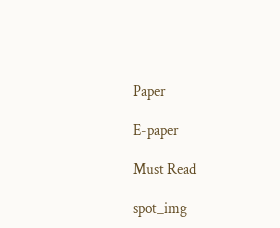Paper

E-paper

Must Read

spot_img